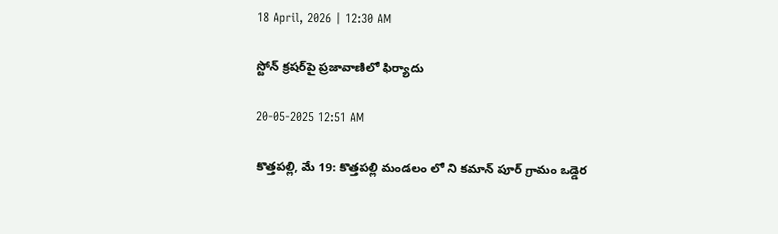18 April, 2026 | 12:30 AM

స్టోన్ క్రషర్‌పై ప్రజావాణిలో ఫిర్యాదు

20-05-2025 12:51 AM

కొత్తపల్లి, మే 19: కొత్తపల్లి మండలం లో ని కమాన్ పూర్ గ్రామం ఒడ్డెర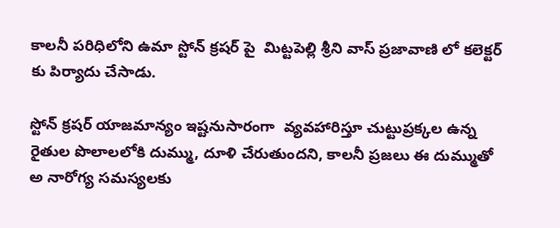కాలనీ పరిధిలోని ఉమా స్టోన్ క్రషర్ పై  మిట్టపెల్లి శ్రీని వాస్ ప్రజావాణి లో కలెక్టర్ కు పిర్యాదు చేసాడు.

స్టోన్ క్రషర్ యాజమాన్యం ఇష్టనుసారంగా  వ్యవహారిస్తూ చుట్టుప్రక్కల ఉన్న రైతుల పొలాలలోకి దుమ్ము, దూళి చేరుతుందని, కాలనీ ప్రజలు ఈ దుమ్ముతో అ నారోగ్య సమస్యలకు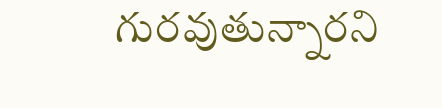గురవుతున్నారని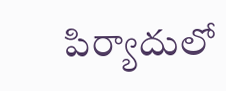పిర్యాదులో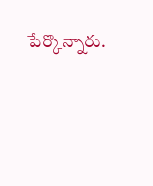పేర్కొన్నారు.